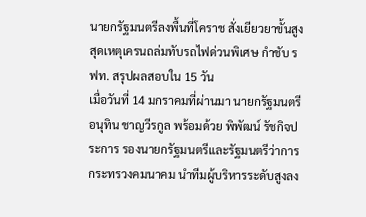นายกรัฐมนตรีลงพื้นที่โคราช สั่งเยียวยาขั้นสูงสุดเหตุเครนถล่มทับรถไฟด่วนพิเศษ กำชับ รฟท. สรุปผลสอบใน 15 วัน
เมื่อวันที่ 14 มกราคมที่ผ่านมา นายกรัฐมนตรี อนุทิน ชาญวีรกูล พร้อมด้วย พิพัฒน์ รัชกิจประการ รองนายกรัฐมนตรีและรัฐมนตรีว่าการกระทรวงคมนาคม นำทีมผู้บริหารระดับสูงลง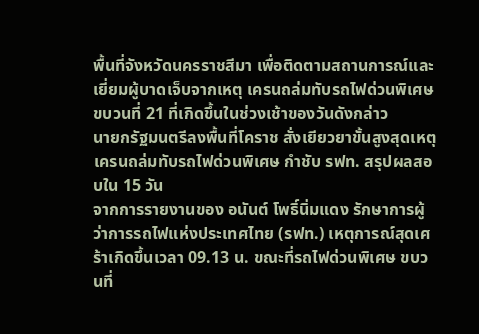พื้นที่จังหวัดนครราชสีมา เพื่อติดตามสถานการณ์และเยี่ยมผู้บาดเจ็บจากเหตุ เครนถล่มทับรถไฟด่วนพิเศษ ขบวนที่ 21 ที่เกิดขึ้นในช่วงเช้าของวันดังกล่าว
นายกรัฐมนตรีลงพื้นที่โคราช สั่งเยียวยาขั้นสูงสุดเหตุเครนถล่มทับรถไฟด่วนพิเศษ กำชับ รฟท. สรุปผลสอบใน 15 วัน
จากการรายงานของ อนันต์ โพธิ์นิ่มแดง รักษาการผู้ว่าการรถไฟแห่งประเทศไทย (รฟท.) เหตุการณ์สุดเศร้าเกิดขึ้นเวลา 09.13 น. ขณะที่รถไฟด่วนพิเศษ ขบวนที่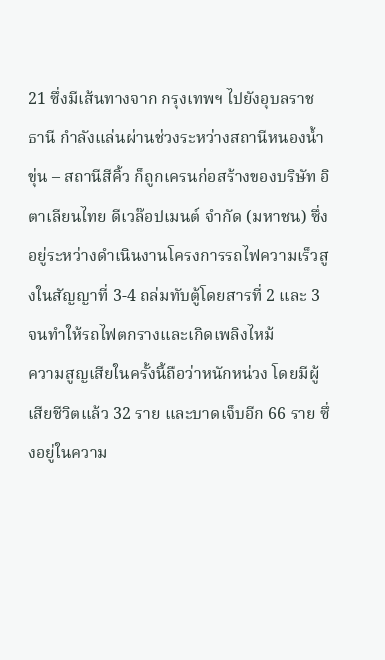21 ซึ่งมีเส้นทางจาก กรุงเทพฯ ไปยังอุบลราชธานี กำลังแล่นผ่านช่วงระหว่างสถานีหนองน้ำขุ่น – สถานีสีคิ้ว ก็ถูกเครนก่อสร้างของบริษัท อิตาเลียนไทย ดีเวล๊อปเมนต์ จำกัด (มหาชน) ซึ่งอยู่ระหว่างดำเนินงานโครงการรถไฟความเร็วสูงในสัญญาที่ 3-4 ถล่มทับตู้โดยสารที่ 2 และ 3 จนทำให้รถไฟตกรางและเกิดเพลิงไหม้
ความสูญเสียในครั้งนี้ถือว่าหนักหน่วง โดยมีผู้เสียชีวิตแล้ว 32 ราย และบาดเจ็บอีก 66 ราย ซึ่งอยู่ในความ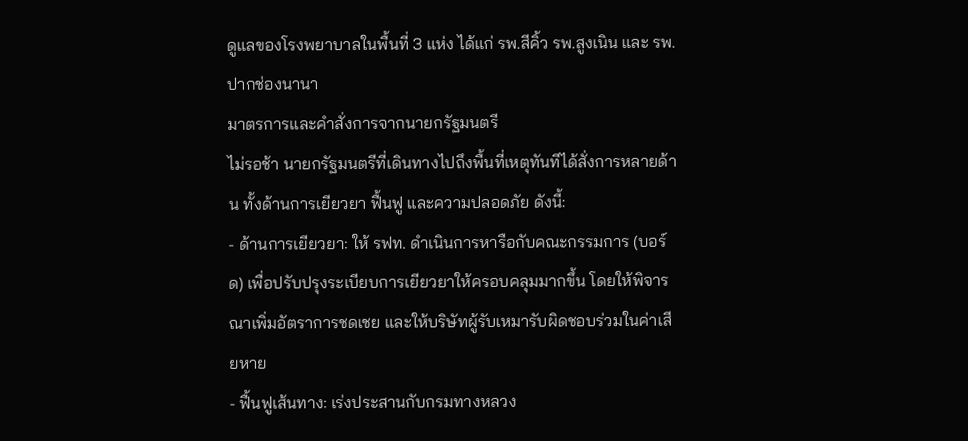ดูแลของโรงพยาบาลในพื้นที่ 3 แห่ง ได้แก่ รพ.สีคิ้ว รพ.สูงเนิน และ รพ.ปากช่องนานา
มาตรการและคำสั่งการจากนายกรัฐมนตรี
ไม่รอช้า นายกรัฐมนตรีที่เดินทางไปถึงพื้นที่เหตุทันทีได้สั่งการหลายด้าน ทั้งด้านการเยียวยา ฟื้นฟู และความปลอดภัย ดังนี้:
- ด้านการเยียวยา: ให้ รฟท. ดำเนินการหารือกับคณะกรรมการ (บอร์ด) เพื่อปรับปรุงระเบียบการเยียวยาให้ครอบคลุมมากขึ้น โดยให้พิจารณาเพิ่มอัตราการชดเชย และให้บริษัทผู้รับเหมารับผิดชอบร่วมในค่าเสียหาย
- ฟื้นฟูเส้นทาง: เร่งประสานกับกรมทางหลวง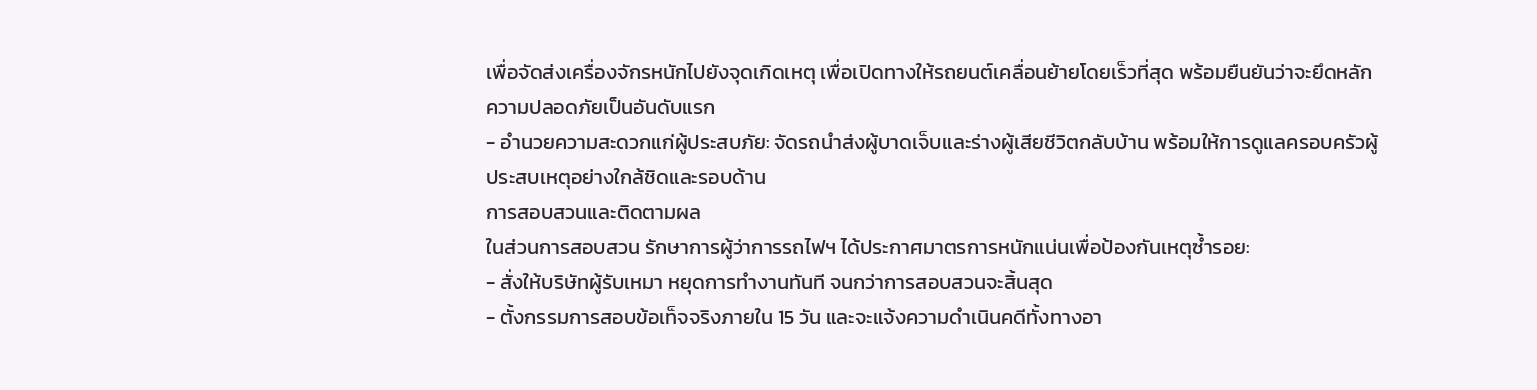เพื่อจัดส่งเครื่องจักรหนักไปยังจุดเกิดเหตุ เพื่อเปิดทางให้รถยนต์เคลื่อนย้ายโดยเร็วที่สุด พร้อมยืนยันว่าจะยึดหลักความปลอดภัยเป็นอันดับแรก
- อำนวยความสะดวกแก่ผู้ประสบภัย: จัดรถนำส่งผู้บาดเจ็บและร่างผู้เสียชีวิตกลับบ้าน พร้อมให้การดูแลครอบครัวผู้ประสบเหตุอย่างใกล้ชิดและรอบด้าน
การสอบสวนและติดตามผล
ในส่วนการสอบสวน รักษาการผู้ว่าการรถไฟฯ ได้ประกาศมาตรการหนักแน่นเพื่อป้องกันเหตุซ้ำรอย:
- สั่งให้บริษัทผู้รับเหมา หยุดการทำงานทันที จนกว่าการสอบสวนจะสิ้นสุด
- ตั้งกรรมการสอบข้อเท็จจริงภายใน 15 วัน และจะแจ้งความดำเนินคดีทั้งทางอา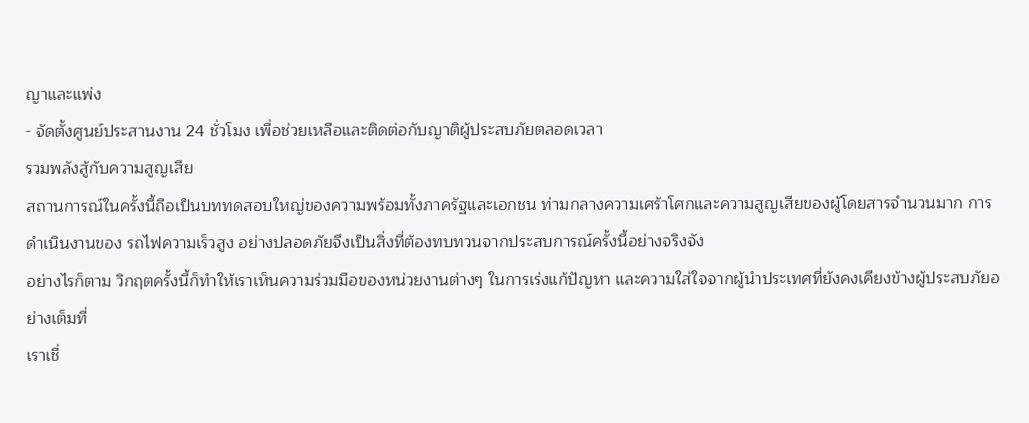ญาและแพ่ง
- จัดตั้งศูนย์ประสานงาน 24 ชั่วโมง เพื่อช่วยเหลือและติดต่อกับญาติผู้ประสบภัยตลอดเวลา
รวมพลังสู้กับความสูญเสีย
สถานการณ์ในครั้งนี้ถือเป็นบททดสอบใหญ่ของความพร้อมทั้งภาครัฐและเอกชน ท่ามกลางความเศร้าโศกและความสูญเสียของผู้โดยสารจำนวนมาก การดำเนินงานของ รถไฟความเร็วสูง อย่างปลอดภัยจึงเป็นสิ่งที่ต้องทบทวนจากประสบการณ์ครั้งนี้อย่างจริงจัง
อย่างไรก็ตาม วิกฤตครั้งนี้ก็ทำให้เราเห็นความร่วมมือของหน่วยงานต่างๆ ในการเร่งแก้ปัญหา และความใส่ใจจากผู้นำประเทศที่ยังคงเคียงข้างผู้ประสบภัยอย่างเต็มที่
เราเชื่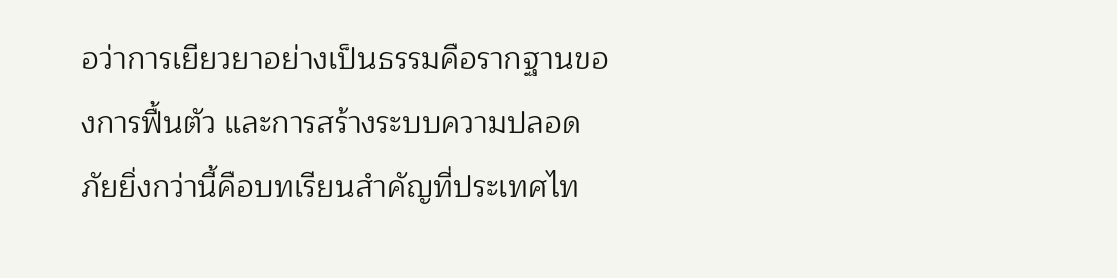อว่าการเยียวยาอย่างเป็นธรรมคือรากฐานของการฟื้นตัว และการสร้างระบบความปลอดภัยยิ่งกว่านี้คือบทเรียนสำคัญที่ประเทศไท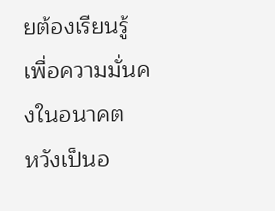ยต้องเรียนรู้เพื่อความมั่นคงในอนาคต
หวังเป็นอ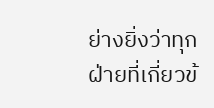ย่างยิ่งว่าทุกฝ่ายที่เกี่ยวข้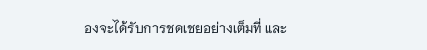องจะได้รับการชดเชยอย่างเต็มที่ และ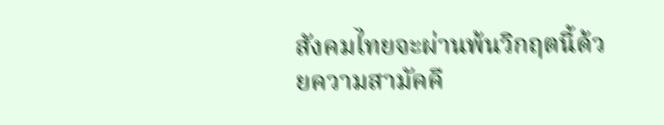สังคมไทยจะผ่านพ้นวิกฤตนี้ด้วยความสามัคคี